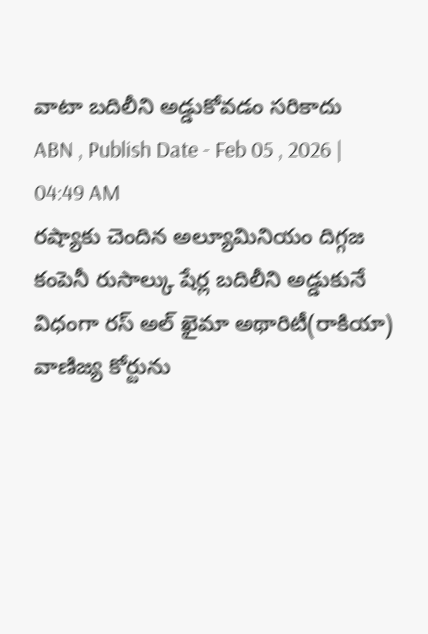వాటా బదిలీని అడ్డుకోవడం సరికాదు
ABN , Publish Date - Feb 05 , 2026 | 04:49 AM
రష్యాకు చెందిన అల్యూమినియం దిగ్గజ కంపెనీ రుసాల్కు షేర్ల బదిలీని అడ్డుకునే విధంగా రస్ అల్ ఖైమా అథారిటీ(రాకియా) వాణిజ్య కోర్టును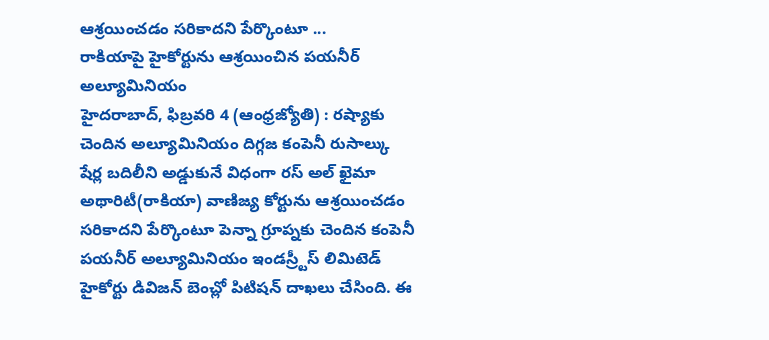ఆశ్రయించడం సరికాదని పేర్కొంటూ ...
రాకియాపై హైకోర్టును ఆశ్రయించిన పయనీర్ అల్యూమినియం
హైదరాబాద్, ఫిబ్రవరి 4 (ఆంధ్రజ్యోతి) : రష్యాకు చెందిన అల్యూమినియం దిగ్గజ కంపెనీ రుసాల్కు షేర్ల బదిలీని అడ్డుకునే విధంగా రస్ అల్ ఖైమా అథారిటీ(రాకియా) వాణిజ్య కోర్టును ఆశ్రయించడం సరికాదని పేర్కొంటూ పెన్నా గ్రూప్నకు చెందిన కంపెనీ పయనీర్ అల్యూమినియం ఇండస్ర్టీస్ లిమిటెడ్ హైకోర్టు డివిజన్ బెంచ్లో పిటిషన్ దాఖలు చేసింది. ఈ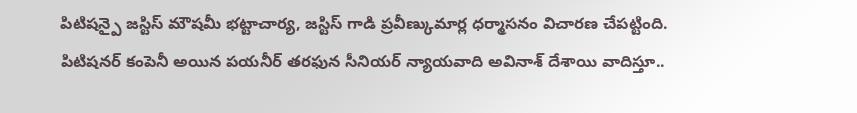పిటిషన్పై జస్టిస్ మౌషమీ భట్టాచార్య, జస్టిస్ గాడి ప్రవీణ్కుమార్ల ధర్మాసనం విచారణ చేపట్టింది. పిటిషనర్ కంపెనీ అయిన పయనీర్ తరఫున సీనియర్ న్యాయవాది అవినాశ్ దేశాయి వాదిస్తూ..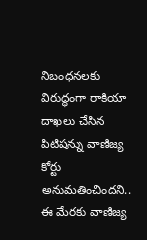నిబంధనలకు విరుద్ధంగా రాకియా దాఖలు చేసిన పిటిషన్ను వాణిజ్య కోర్టు అనుమతించిందని.. ఈ మేరకు వాణిజ్య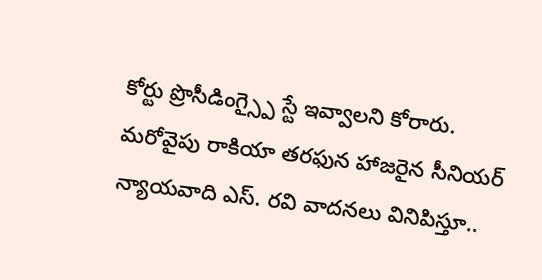కోర్టు ప్రొసీడింగ్స్పై స్టే ఇవ్వాలని కోరారు. మరోవైపు రాకియా తరఫున హాజరైన సీనియర్ న్యాయవాది ఎస్. రవి వాదనలు వినిపిస్తూ..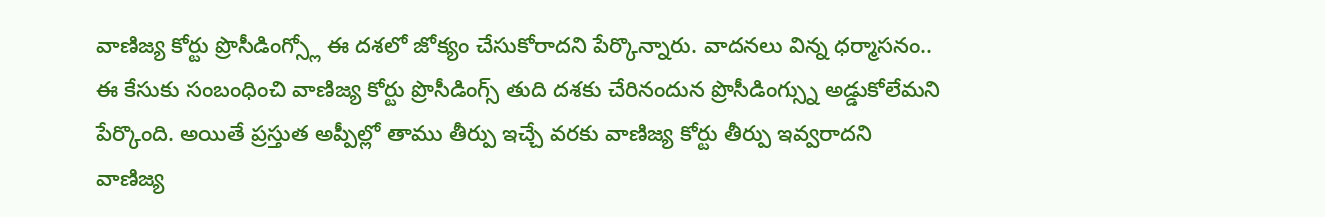వాణిజ్య కోర్టు ప్రొసీడింగ్స్లో ఈ దశలో జోక్యం చేసుకోరాదని పేర్కొన్నారు. వాదనలు విన్న ధర్మాసనం.. ఈ కేసుకు సంబంధించి వాణిజ్య కోర్టు ప్రొసీడింగ్స్ తుది దశకు చేరినందున ప్రొసీడింగ్స్ను అడ్డుకోలేమని పేర్కొంది. అయితే ప్రస్తుత అప్పీల్లో తాము తీర్పు ఇచ్చే వరకు వాణిజ్య కోర్టు తీర్పు ఇవ్వరాదని వాణిజ్య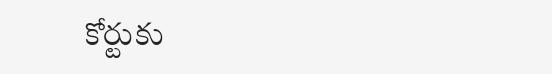కోర్టుకు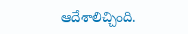ఆదేశాలిచ్చింది.